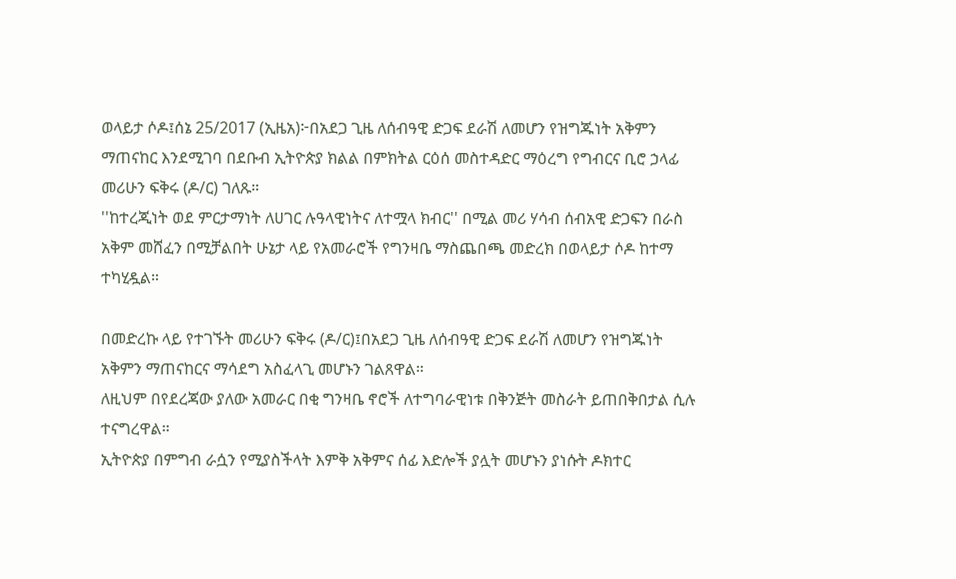ወላይታ ሶዶ፤ሰኔ 25/2017 (ኢዜአ)፦በአደጋ ጊዜ ለሰብዓዊ ድጋፍ ደራሽ ለመሆን የዝግጁነት አቅምን ማጠናከር እንደሚገባ በደቡብ ኢትዮጵያ ክልል በምክትል ርዕሰ መስተዳድር ማዕረግ የግብርና ቢሮ ኃላፊ መሪሁን ፍቅሩ (ዶ/ር) ገለጹ።
''ከተረጂነት ወደ ምርታማነት ለሀገር ሉዓላዊነትና ለተሟላ ክብር'' በሚል መሪ ሃሳብ ሰብአዊ ድጋፍን በራስ አቅም መሸፈን በሚቻልበት ሁኔታ ላይ የአመራሮች የግንዛቤ ማስጨበጫ መድረክ በወላይታ ሶዶ ከተማ ተካሂዷል።

በመድረኩ ላይ የተገኙት መሪሁን ፍቅሩ (ዶ/ር)፤በአደጋ ጊዜ ለሰብዓዊ ድጋፍ ደራሽ ለመሆን የዝግጁነት አቅምን ማጠናከርና ማሳደግ አስፈላጊ መሆኑን ገልጸዋል።
ለዚህም በየደረጃው ያለው አመራር በቂ ግንዛቤ ኖሮች ለተግባራዊነቱ በቅንጅት መስራት ይጠበቅበታል ሲሉ ተናግረዋል።
ኢትዮጵያ በምግብ ራሷን የሚያስችላት እምቅ አቅምና ሰፊ እድሎች ያሏት መሆኑን ያነሱት ዶክተር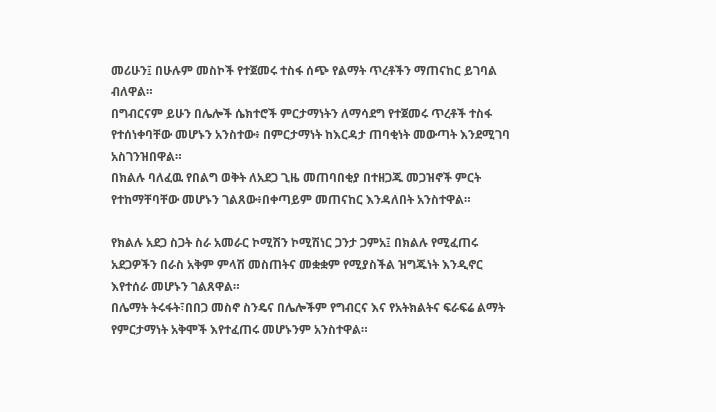መሪሁን፤ በሁሉም መስኮች የተጀመሩ ተስፋ ሰጭ የልማት ጥረቶችን ማጠናከር ይገባል ብለዋል።
በግብርናም ይሁን በሌሎች ሴክተሮች ምርታማነትን ለማሳደግ የተጀመሩ ጥረቶች ተስፋ የተሰነቀባቸው መሆኑን አንስተው፥ በምርታማነት ከእርዳታ ጠባቂነት መውጣት እንደሚገባ አስገንዝበዋል።
በክልሉ ባለፈዉ የበልግ ወቅት ለአደጋ ጊዜ መጠባበቂያ በተዘጋጁ መጋዝኖች ምርት የተከማቸባቸው መሆኑን ገልጸው፥በቀጣይም መጠናከር እንዳለበት አንስተዋል።

የክልሉ አደጋ ስጋት ስራ አመራር ኮሚሽን ኮሚሽነር ጋንታ ጋምአ፤ በክልሉ የሚፈጠሩ አደጋዎችን በራስ አቅም ምላሽ መስጠትና መቋቋም የሚያስችል ዝግጁነት እንዲኖር እየተሰራ መሆኑን ገልጸዋል።
በሌማት ትሩፋት፣በበጋ መስኖ ስንዴና በሌሎችም የግብርና እና የአትክልትና ፍራፍሬ ልማት የምርታማነት አቅሞች እየተፈጠሩ መሆኑንም አንስተዋል።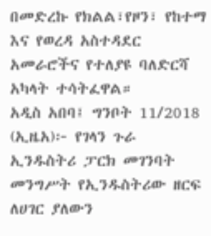በመድረኩ የክልል፣የዞን፣ የከተማ እና የወረዳ አስተዳደር አመራሮችና የተለያዩ ባለድርሻ አካላት ተሳትፈዋል።
አዲስ አበባ፤ ግንቦት 11/2018 (ኢዜአ)፦ የገላን ጉራ ኢንዱስትሪ ፓርክ መገንባት መንግሥት የኢንዱስትሪው ዘርፍ ለሀገር ያለውን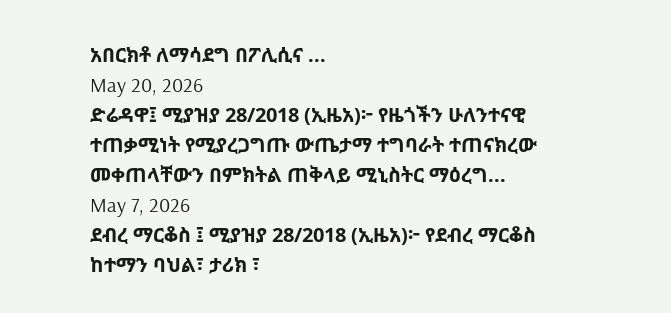አበርክቶ ለማሳደግ በፖሊሲና ...
May 20, 2026
ድሬዳዋ፤ ሚያዝያ 28/2018 (ኢዜአ)፦ የዜጎችን ሁለንተናዊ ተጠቃሚነት የሚያረጋግጡ ውጤታማ ተግባራት ተጠናክረው መቀጠላቸውን በምክትል ጠቅላይ ሚኒስትር ማዕረግ...
May 7, 2026
ደብረ ማርቆስ ፤ ሚያዝያ 28/2018 (ኢዜአ)፦ የደብረ ማርቆስ ከተማን ባህል፣ ታሪክ ፣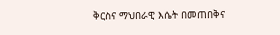ቅርስና ማህበራዊ እሴት በመጠበቅና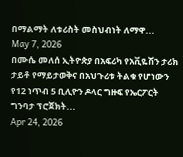በማልማት ለቱሪስት መስህብነት ለማዋ...
May 7, 2026
በሙሴ መለሰ ኢትዮጵያ በአፍሪካ የአቪዬሽን ታሪክ ታይቶ የማይታወቅና በአህጉሪቱ ትልቁ የሆነውን የ12 ነጥብ 5 ቢሊዮን ዶላር ግዙፍ የኤርፖርት ግንባታ ፕሮጀክት...
Apr 24, 2026